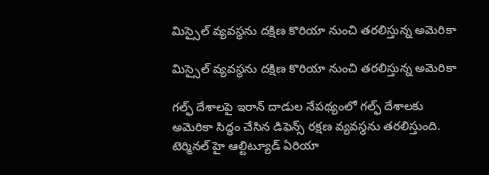మిస్సైల్ వ్యవస్థను దక్షిణ కొరియా నుంచి తరలిస్తున్న అమెరికా

మిస్సైల్ వ్యవస్థను దక్షిణ కొరియా నుంచి తరలిస్తున్న అమెరికా

గల్ఫ్ దేశాలపై ఇరాన్ దాడుల నేపథ్యంలో గల్ఫ్‌ దేశాలకు అమెరికా సిద్ధం చేసిన డిఫెన్స్ రక్షణ వ్యవస్థను తరలిస్తుంది. టెర్మినల్ హై ఆల్టిట్యూడ్ ఏరియా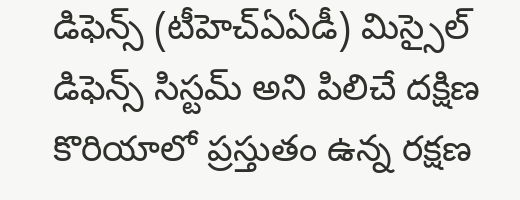డిఫెన్స్ (టీహెచ్‌ఏఏడీ) మిస్సైల్ డిఫెన్స్ సిస్టమ్ అని పిలిచే దక్షిణ కొరియాలో ప్రస్తుతం ఉన్న రక్షణ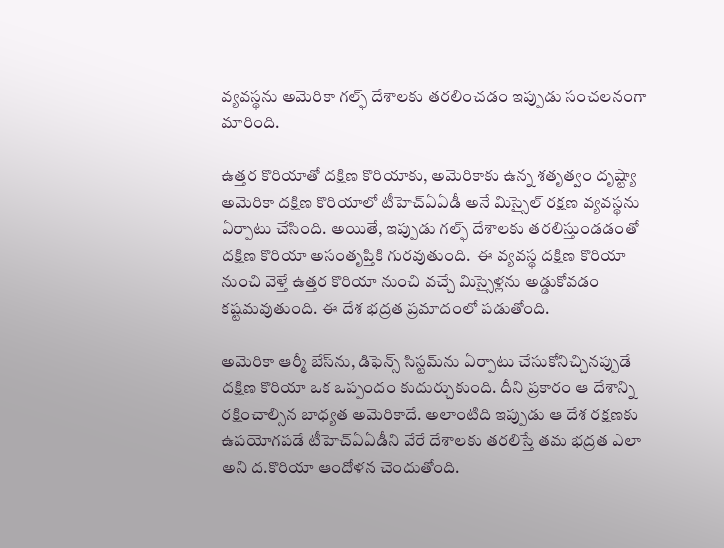వ్యవస్థను అమెరికా గల్ఫ్‌ దేశాలకు తరలించడం ఇప్పుడు సంచలనంగా మారింది.

ఉత్తర కొరియాతో దక్షిణ కొరియాకు, అమెరికాకు ఉన్న శతృత్వం దృష్ట్యా అమెరికా దక్షిణ కొరియాలో టీహెచ్‌ఏఏడీ అనే మిస్సైల్ రక్షణ వ్యవస్థను ఏర్పాటు చేసింది. అయితే, ఇప్పుడు గల్ఫ్‌ దేశాలకు తరలిస్తుండడంతో  దక్షిణ కొరియా అసంతృప్తికి గురవుతుంది.  ఈ వ్యవస్థ దక్షిణ కొరియా నుంచి వెళ్తే ఉత్తర కొరియా నుంచి వచ్చే మిస్సైళ్లను అడ్డుకోవడం కష్టమవుతుంది. ఈ దేశ భద్రత ప్రమాదంలో పడుతోంది.

అమెరికా ఆర్మీ బేస్‌ను, డిఫెన్స్ సిస్టమ్‌ను ఏర్పాటు చేసుకోనిచ్చినప్పుడే దక్షిణ కొరియా ఒక ఒప్పందం కుదుర్చుకుంది. దీని ప్రకారం ఆ దేశాన్ని రక్షించాల్సిన బాధ్యత అమెరికాదే. అలాంటిది ఇప్పుడు ఆ దేశ రక్షణకు ఉపయోగపడే టీహెచ్‌ఏఏడీని వేరే దేశాలకు తరలిస్తే తమ భద్రత ఎలా అని ద.కొరియా ఆందోళన చెందుతోంది.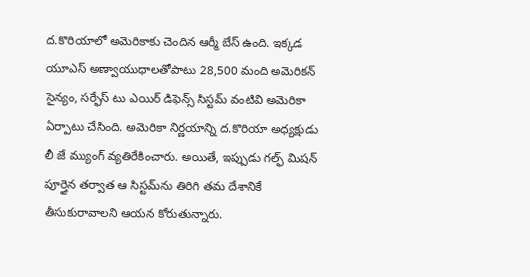ద.కొరియాలో అమెరికాకు చెందిన ఆర్మీ బేస్ ఉంది. ఇక్కడ యూఎస్ అణ్వాయుధాలతోపాటు 28,500 మంది అమెరికన్ సైన్యం, సర్ఫేస్ టు ఎయిర్ డిఫెన్స్ సిస్టమ్‌ వంటివి అమెరికా ఏర్పాటు చేసింది. అమెరికా నిర్ణయాన్ని ద.కొరియా అధ్యక్షుడు లీ జే మ్యుంగ్ వ్యతిరేకించారు. అయితే, ఇప్పుడు గల్ఫ్ మిషన్ పూర్తైన తర్వాత ఆ సిస్టమ్‌ను తిరిగి తమ దేశానికే తీసుకురావాలని ఆయన కోరుతున్నారు.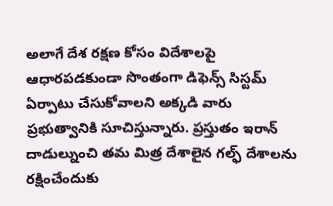అలాగే దేశ రక్షణ కోసం విదేశాలపై ఆధారపడకుండా సొంతంగా డిఫెన్స్ సిస్టమ్‌ ఏర్పాటు చేసుకోవాలని అక్కడి వారు ప్రభుత్వానికి సూచిస్తున్నారు. ప్రస్తుతం ఇరాన్ దాడుల్నుంచి తమ మిత్ర దేశాలైన గల్ఫ్ దేశాలను రక్షించేందుకు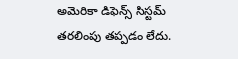అమెరికా డిఫెన్స్ సిస్టమ్ తరలింపు తప్పడం లేదు.